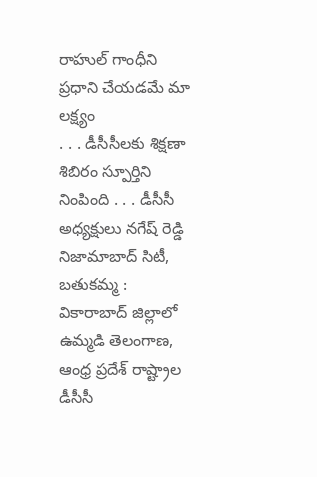రాహుల్ గాంధీని ప్రధాని చేయడమే మా లక్ష్యం
. . . డీసీసీలకు శిక్షణా శిబిరం స్పూర్తిని నింపింది . . . డీసీసీ అధ్యక్షులు నగేష్ రెడ్డి నిజామాబాద్ సిటీ, బతుకమ్మ : వికారాబాద్ జిల్లాలో ఉమ్మడి తెలంగాణ, ఆంధ్ర ప్రదేశ్ రాష్ట్రాల డీసీసీ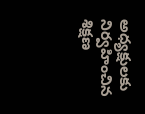అధ్యక్షులకు నిర్వహించిన శిక్షణ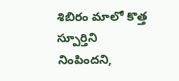శిబిరం మాలో కొత్త స్పూర్తిని నింపిందని,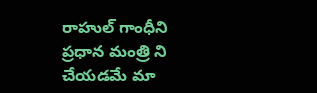రాహుల్ గాంధీని ప్రధాన మంత్రి ని చేయడమే మా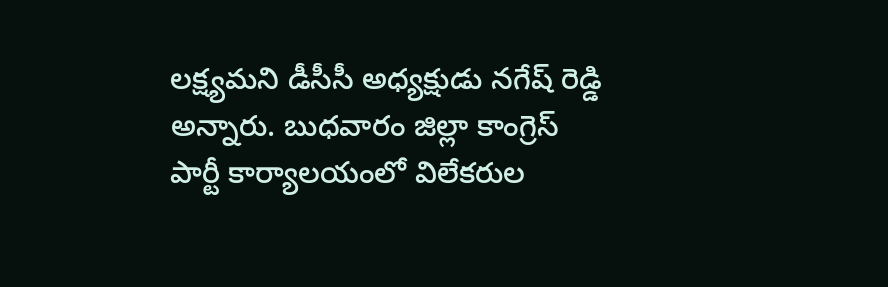లక్ష్యమని డీసీసీ అధ్యక్షుడు నగేష్ రెడ్డి అన్నారు. బుధవారం జిల్లా కాంగ్రెస్ పార్టీ కార్యాలయంలో విలేకరుల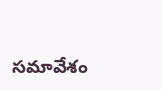సమావేశం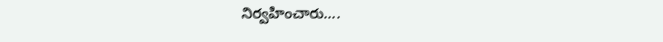నిర్వహించారు....